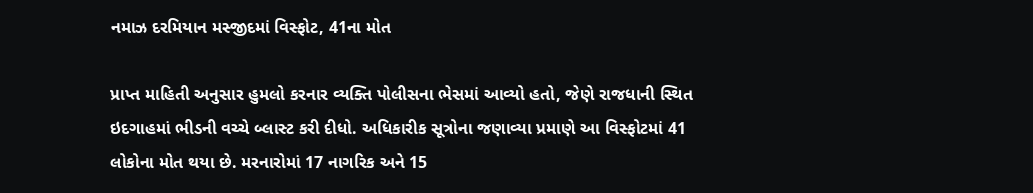નમાઝ દરમિયાન મસ્જીદમાં વિસ્ફોટ, 41ના મોત

પ્રાપ્ત માહિતી અનુસાર હુમલો કરનાર વ્યક્તિ પોલીસના ભેસમાં આવ્યો હતો, જેણે રાજધાની સ્થિત ઇદગાહમાં ભીડની વચ્ચે બ્લાસ્ટ કરી દીધો. અધિકારીક સૂત્રોના જણાવ્યા પ્રમાણે આ વિસ્ફોટમાં 41 લોકોના મોત થયા છે. મરનારોમાં 17 નાગરિક અને 15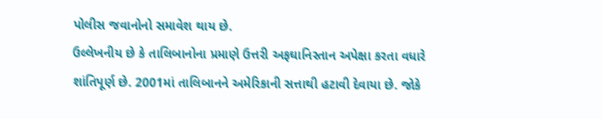પોલીસ જવાનોનો સમાવેશ થાય છે.
ઉલ્લેખનીય છે કે તાલિબાનોના પ્રમાણે ઉત્તરી અફઘાનિસ્તાન અપેક્ષા કરતા વધારે શાંતિપૂર્ણ છે. 2001માં તાલિબાનને અમેરિકાની સત્તાથી હટાવી દેવાયા છે. જોકે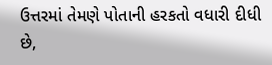ઉત્તરમાં તેમણે પોતાની હરકતો વધારી દીધી છે,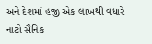અને દેશમાં હજી એક લાખથી વધારે નાટો સૈનિક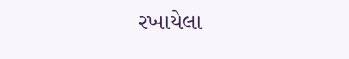રખાયેલા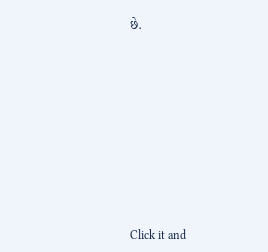છે.












Click it and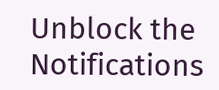Unblock the Notifications